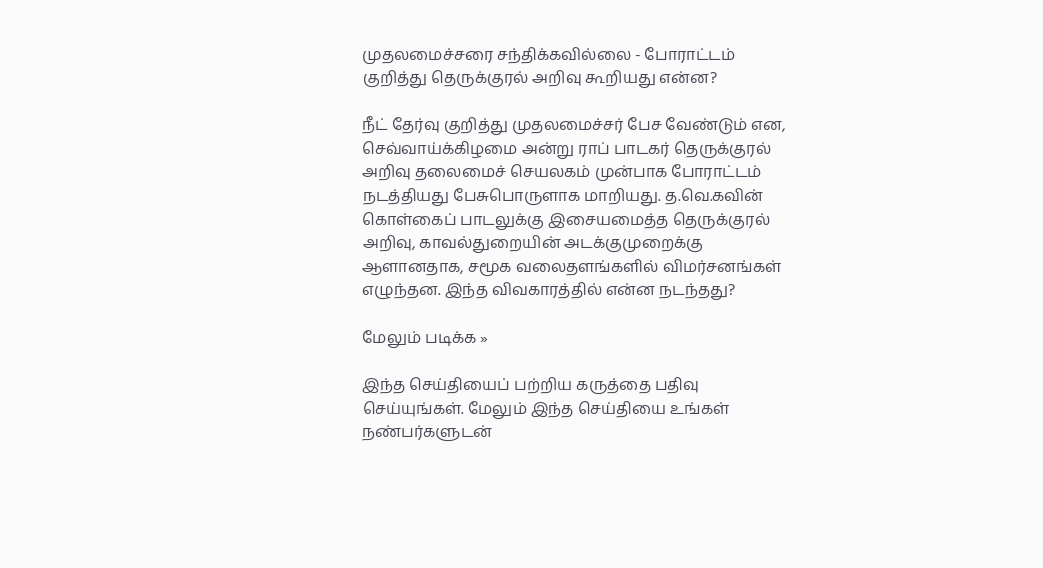முதலமைச்சரை சந்திக்கவில்லை - போராட்டம் குறித்து தெருக்குரல் அறிவு கூறியது என்ன?

நீட் தேர்வு குறித்து முதலமைச்சர் பேச வேண்டும் என, செவ்வாய்க்கிழமை அன்று ராப் பாடகர் தெருக்குரல் அறிவு தலைமைச் செயலகம் முன்பாக போராட்டம் நடத்தியது பேசுபொருளாக மாறியது. த.வெ.கவின் கொள்கைப் பாடலுக்கு இசையமைத்த தெருக்குரல் அறிவு, காவல்துறையின் அடக்குமுறைக்கு ஆளானதாக, சமூக வலைதளங்களில் விமர்சனங்கள் எழுந்தன. இந்த விவகாரத்தில் என்ன நடந்தது?

மேலும் படிக்க »

இந்த செய்தியைப் பற்றிய கருத்தை பதிவு செய்யுங்கள். மேலும் இந்த செய்தியை உங்கள் நண்பர்களுடன்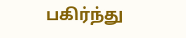பகிர்ந்து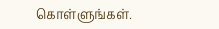கொள்ளுங்கள்.